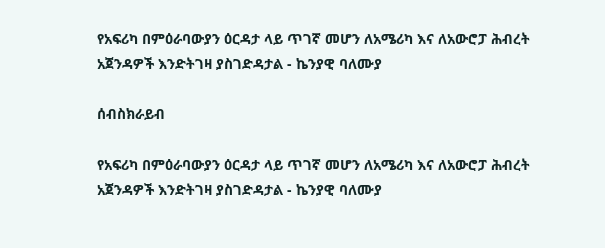የአፍሪካ በምዕራባውያን ዕርዳታ ላይ ጥገኛ መሆን ለአሜሪካ እና ለአውሮፓ ሕብረት አጀንዳዎች እንድትገዛ ያስገድዳታል - ኬንያዊ ባለሙያ

ሰብስክራይብ

የአፍሪካ በምዕራባውያን ዕርዳታ ላይ ጥገኛ መሆን ለአሜሪካ እና ለአውሮፓ ሕብረት አጀንዳዎች እንድትገዛ ያስገድዳታል - ኬንያዊ ባለሙያ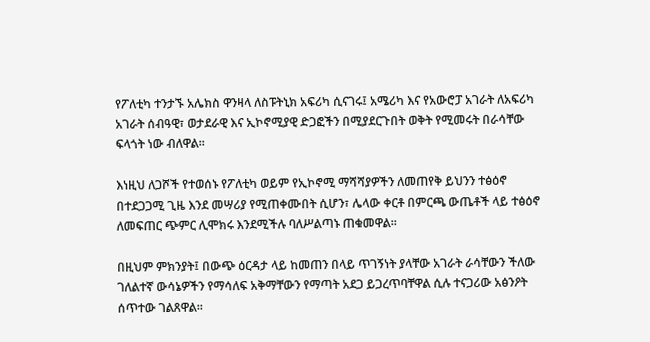የፖለቲካ ተንታኙ አሌክስ ዋንዛላ ለስፑትኒክ አፍሪካ ሲናገሩ፤ አሜሪካ እና የአውሮፓ አገራት ለአፍሪካ አገራት ሰብዓዊ፣ ወታደራዊ እና ኢኮኖሚያዊ ድጋፎችን በሚያደርጉበት ወቅት የሚመሩት በራሳቸው ፍላጎት ነው ብለዋል።

እነዚህ ለጋሾች የተወሰኑ የፖለቲካ ወይም የኢኮኖሚ ማሻሻያዎችን ለመጠየቅ ይህንን ተፅዕኖ በተደጋጋሚ ጊዜ እንደ መሣሪያ የሚጠቀሙበት ሲሆን፣ ሌላው ቀርቶ በምርጫ ውጤቶች ላይ ተፅዕኖ ለመፍጠር ጭምር ሊሞክሩ እንደሚችሉ ባለሥልጣኑ ጠቁመዋል።

በዚህም ምክንያት፤ በውጭ ዕርዳታ ላይ ከመጠን በላይ ጥገኝነት ያላቸው አገራት ራሳቸውን ችለው ገለልተኛ ውሳኔዎችን የማሳለፍ አቅማቸውን የማጣት አደጋ ይጋረጥባቸዋል ሲሉ ተናጋሪው አፅንዖት ሰጥተው ገልጸዋል።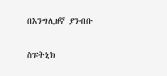በእንግሊዘኛ ያንብቡ

ስፑትኒክ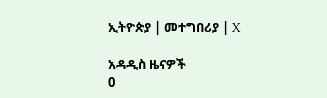ኢትዮጵያ | መተግበሪያ | X

አዳዲስ ዜናዎች
0